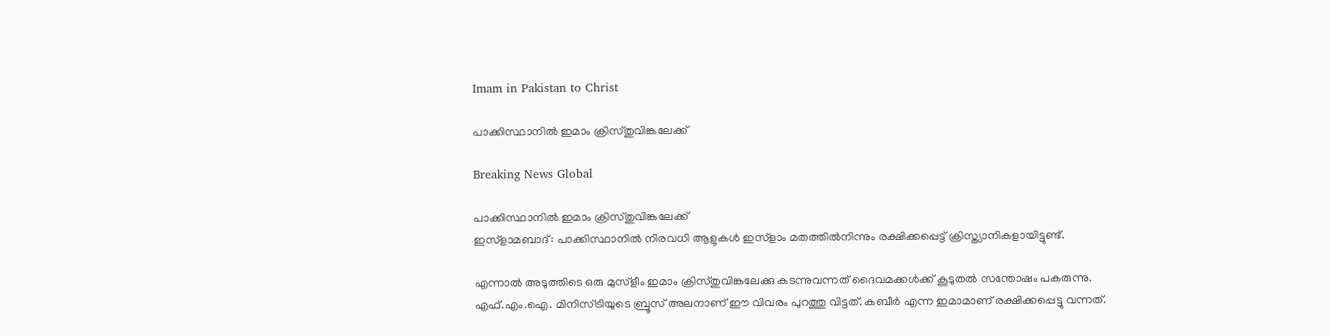Imam in Pakistan to Christ

പാക്കിസ്ഥാനില്‍ ഇമാം ക്രിസ്തുവിങ്കലേക്ക്

Breaking News Global

പാക്കിസ്ഥാനില്‍ ഇമാം ക്രിസ്തുവിങ്കലേക്ക്
ഇസ്ളാമബാദ്: പാക്കിസ്ഥാനില്‍ നിരവധി ആളുകള്‍ ഇസ്ളാം മതത്തില്‍നിന്നും രക്ഷിക്കപ്പെട്ട് ക്രിസ്ത്യാനികളായിട്ടുണ്ട്.

എന്നാല്‍ അടുത്തിടെ ഒരു മുസ്ളീം ഇമാം ക്രിസ്തുവിങ്കലേക്കു കടന്നുവന്നത് ദൈവമക്കള്‍ക്ക് കൂടുതല്‍ സന്തോഷം പകരുന്നു. എഫ്.എം.ഐ. മിനിസ്ട്രിയുടെ ബ്രൂസ് അലനാണ് ഈ വിവരം പുറത്തു വിട്ടത്. കബീര്‍ എന്ന ഇമാമാണ് രക്ഷിക്കപ്പെട്ടു വന്നത്.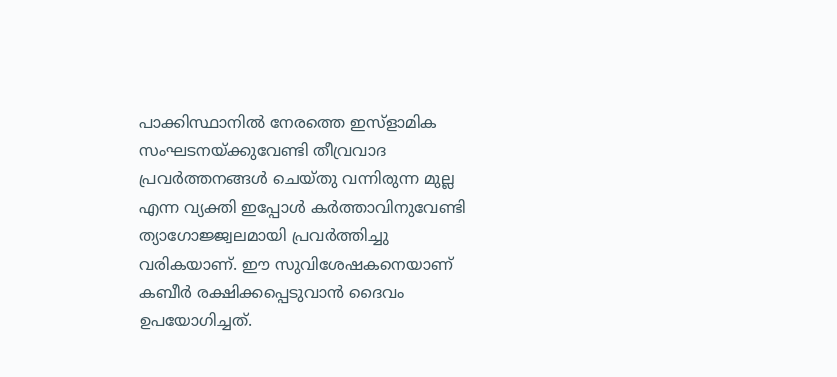പാക്കിസ്ഥാനില്‍ നേരത്തെ ഇസ്ളാമിക സംഘടനയ്ക്കുവേണ്ടി തീവ്രവാദ പ്രവര്‍ത്തനങ്ങള്‍ ചെയ്തു വന്നിരുന്ന മുല്ല എന്ന വ്യക്തി ഇപ്പോള്‍ കര്‍ത്താവിനുവേണ്ടി ത്യാഗോജ്ജ്വലമായി പ്രവര്‍ത്തിച്ചു വരികയാണ്. ഈ സുവിശേഷകനെയാണ് കബീര്‍ രക്ഷിക്കപ്പെടുവാന്‍ ദൈവം ഉപയോഗിച്ചത്.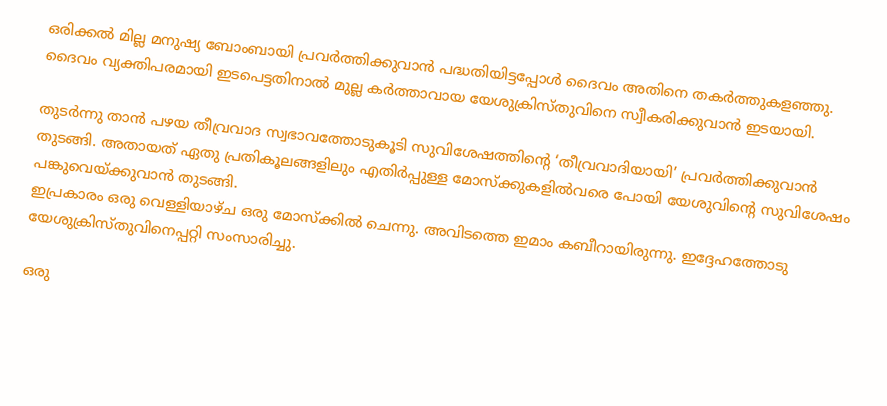ഒരിക്കല്‍ മില്ല മനുഷ്യ ബോംബായി പ്രവര്‍ത്തിക്കുവാന്‍ പദ്ധതിയിട്ടപ്പോള്‍ ദൈവം അതിനെ തകര്‍ത്തുകളഞ്ഞു. ദൈവം വ്യക്തിപരമായി ഇടപെട്ടതിനാല്‍ മുല്ല കര്‍ത്താവായ യേശുക്രിസ്തുവിനെ സ്വീകരിക്കുവാന്‍ ഇടയായി.

തുടര്‍ന്നു താന്‍ പഴയ തീവ്രവാദ സ്വഭാവത്തോടുകൂടി സുവിശേഷത്തിന്റെ ‘തീവ്രവാദിയായി’ പ്രവര്‍ത്തിക്കുവാന്‍ തുടങ്ങി. അതായത് ഏതു പ്രതികൂലങ്ങളിലും എതിര്‍പ്പുള്ള മോസ്ക്കുകളില്‍വരെ പോയി യേശുവിന്റെ സുവിശേഷം പങ്കുവെയ്ക്കുവാന്‍ തുടങ്ങി.
ഇപ്രകാരം ഒരു വെള്ളിയാഴ്ച ഒരു മോസ്ക്കില്‍ ചെന്നു. അവിടത്തെ ഇമാം കബീറായിരുന്നു. ഇദ്ദേഹത്തോടു യേശുക്രിസ്തുവിനെപ്പറ്റി സംസാരിച്ചു.

ഒരു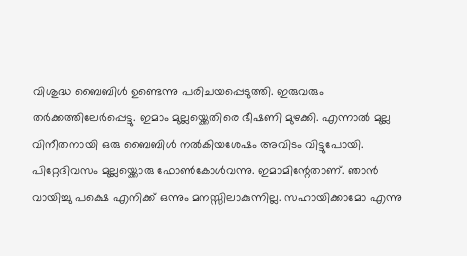വിശുദ്ധ ബൈബിള്‍ ഉണ്ടെന്നു പരിചയപ്പെടുത്തി. ഇരുവരും തര്‍ക്കത്തിലേര്‍പ്പെട്ടു. ഇമാം മുല്ലയ്ക്കെതിരെ ഭീഷണി മുഴക്കി. എന്നാല്‍ മുല്ല വിനീതനായി ഒരു ബൈബിള്‍ നല്‍കിയശേഷം അവിടം വിട്ടുപോയി. പിറ്റേദിവസം മുല്ലയ്ക്കൊരു ഫോണ്‍കോള്‍വന്നു. ഇമാമിന്റേതാണ്. ഞാന്‍ വായിച്ചു പക്ഷെ എനിക്ക് ഒന്നും മനസ്സിലാകുന്നില്ല. സഹായിക്കാമോ എന്നു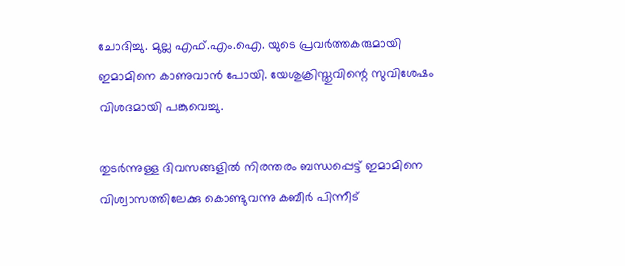ചോദിച്ചു. മുല്ല എഫ്.എം.ഐ. യുടെ പ്രവര്‍ത്തകരുമായി ഇമാമിനെ കാണുവാന്‍ പോയി. യേശുക്രിസ്തുവിന്റെ സുവിശേഷം വിശദമായി പങ്കുവെച്ചു.

തുടര്‍ന്നുള്ള ദിവസങ്ങളില്‍ നിരന്തരം ബന്ധപ്പെട്ട് ഇമാമിനെ വിശ്വാസത്തിലേക്കു കൊണ്ടുവന്നു കബീര്‍ പിന്നീട്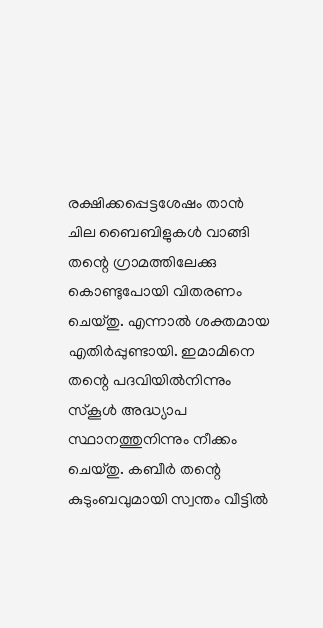രക്ഷിക്കപ്പെട്ടശേഷം താന്‍ ചില ബൈബിളുകള്‍ വാങ്ങി തന്റെ ഗ്രാമത്തിലേക്കു കൊണ്ടുപോയി വിതരണം ചെയ്തു. എന്നാല്‍ ശക്തമായ എതിര്‍പ്പുണ്ടായി. ഇമാമിനെ തന്റെ പദവിയില്‍നിന്നും സ്കൂള്‍ അദ്ധ്യാപ സ്ഥാനത്തുനിന്നും നീക്കം ചെയ്തു. കബീര്‍ തന്റെ കുടുംബവുമായി സ്വന്തം വീട്ടില്‍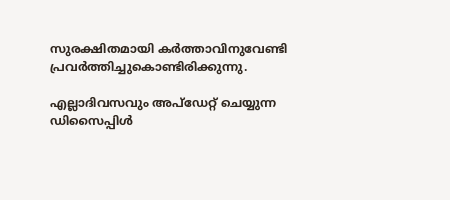സുരക്ഷിതമായി കര്‍ത്താവിനുവേണ്ടി പ്രവര്‍ത്തിച്ചുകൊണ്ടിരിക്കുന്നു.

എല്ലാദിവസവും അപ്ഡേറ്റ് ചെയ്യുന്ന ഡിസൈപ്പിൾ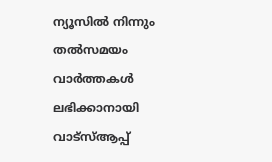ന്യൂസിൽ നിന്നും തൽസമയം വാർത്തകൾ ലഭിക്കാനായി വാട്സ്ആപ്പ്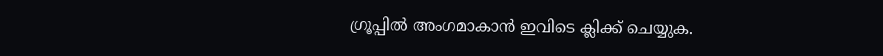ഗ്രൂപ്പിൽ അംഗമാകാൻ ഇവിടെ ക്ലിക്ക് ചെയ്യുക.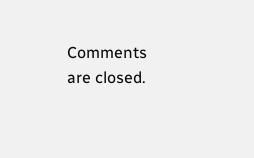Comments are closed.